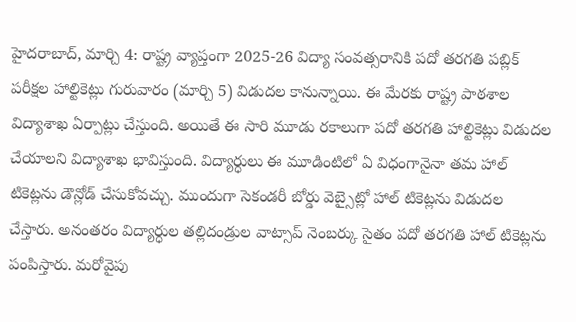హైదరాబాద్, మార్చి 4: రాష్ట్ర వ్యాప్తంగా 2025-26 విద్యా సంవత్సరానికి పదో తరగతి పబ్లిక్ పరీక్షల హాల్టికెట్లు గురువారం (మార్చి 5) విడుదల కానున్నాయి. ఈ మేరకు రాష్ట్ర పాఠశాల విద్యాశాఖ ఏర్పాట్లు చేస్తుంది. అయితే ఈ సారి మూడు రకాలుగా పదో తరగతి హాల్టికెట్లు విడుదల చేయాలని విద్యాశాఖ భావిస్తుంది. విద్యార్ధులు ఈ మూడింటిలో ఏ విధంగానైనా తమ హాల్ టికెట్లను డౌన్లోడ్ చేసుకోవచ్చు. ముందుగా సెకండరీ బోర్డు వెబ్సైట్లో హాల్ టికెట్లను విడుదల చేస్తారు. అనంతరం విద్యార్ధుల తల్లిదండ్రుల వాట్సాప్ నెంబర్కు సైతం పదో తరగతి హాల్ టికెట్లను పంపిస్తారు. మరోవైపు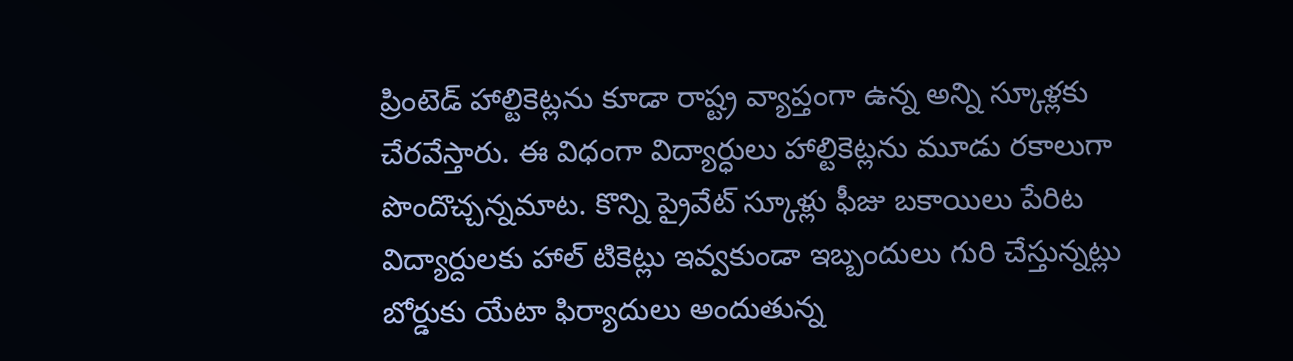ప్రింటెడ్ హాల్టికెట్లను కూడా రాష్ట్ర వ్యాప్తంగా ఉన్న అన్ని స్కూళ్లకు చేరవేస్తారు. ఈ విధంగా విద్యార్ధులు హాల్టికెట్లను మూడు రకాలుగా పొందొచ్చన్నమాట. కొన్ని ప్రైవేట్ స్కూళ్లు ఫీజు బకాయిలు పేరిట విద్యార్దులకు హాల్ టికెట్లు ఇవ్వకుండా ఇబ్బందులు గురి చేస్తున్నట్లు బోర్డుకు యేటా ఫిర్యాదులు అందుతున్న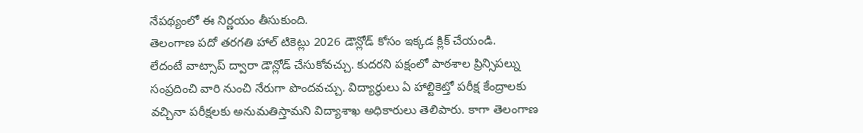నేపథ్యంలో ఈ నిర్ణయం తీసుకుంది.
తెలంగాణ పదో తరగతి హాల్ టికెట్లు 2026 డౌన్లోడ్ కోసం ఇక్కడ క్లిక్ చేయండి.
లేదంటే వాట్సాప్ ద్వారా డౌన్లోడ్ చేసుకోవచ్చు. కుదరని పక్షంలో పాఠశాల ప్రిన్సిపల్ను సంప్రదించి వారి నుంచి నేరుగా పొందవచ్చు. విద్యార్థులు ఏ హాల్టికెట్తో పరీక్ష కేంద్రాలకు వచ్చినా పరీక్షలకు అనుమతిస్తామని విద్యాశాఖ అధికారులు తెలిపారు. కాగా తెలంగాణ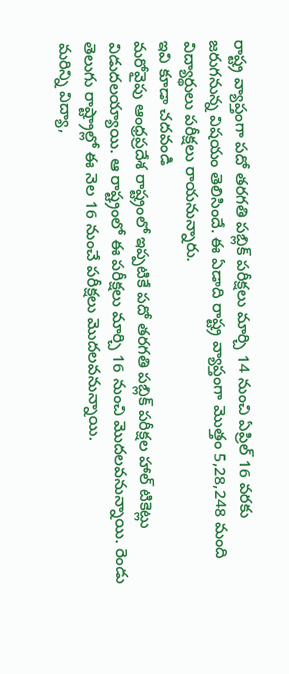రాష్ట్ర వ్యాప్తంగా పదో తరగతి పబ్లిక్ పరీక్షలు మార్చి 14 నుంచి ఏప్రిల్ 16 వరకు జరుగనున్న విషయం తెలిసిందే. ఈ ఏడాది రాష్ట్ర వ్యాప్తంగా మొత్తం 5,28,248 మంది విద్యార్థులు పరీక్షలు రాయనున్నారు.
ఇవి కూడా చదవండి
మరోవైపు ఆంధ్రప్రదేశ రాష్ట్రంలో ఇప్పటికే పదో తరగతి పబ్లిక్ పరీక్షల హాల్ టికెట్లు విడుదలయ్యాయి. ఆ రాష్ట్రంలో ఈ పరీక్షలు మార్చి 16 నుంచి మొదలవనున్నాయి. రెండు తెలుగు రాష్ట్రాల్లో ఈ నెల 16 నుంచే పరీక్షలు మొదలవనున్నాయి.
మరిన్ని విద్యా,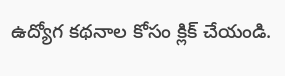ఉద్యోగ కథనాల కోసం క్లిక్ చేయండి.